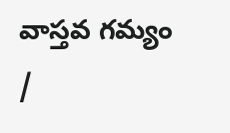వాస్తవ గమ్యం /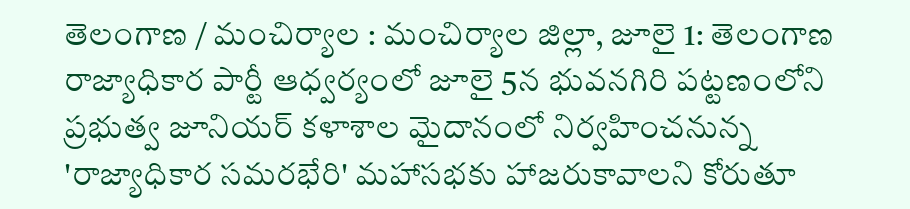తెలంగాణ / మంచిర్యాల : మంచిర్యాల జిల్లా, జూలై 1: తెలంగాణ రాజ్యాధికార పార్టీ ఆధ్వర్యంలో జూలై 5న భువనగిరి పట్టణంలోని ప్రభుత్వ జూనియర్ కళాశాల మైదానంలో నిర్వహించనున్న 'రాజ్యాధికార సమరభేరి' మహాసభకు హాజరుకావాలని కోరుతూ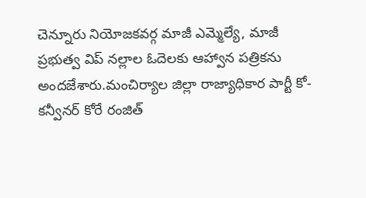చెన్నూరు నియోజకవర్గ మాజీ ఎమ్మెల్యే, మాజీ ప్రభుత్వ విప్ నల్లాల ఓదెలకు ఆహ్వాన పత్రికను అందజేశారు.మంచిర్యాల జిల్లా రాజ్యాధికార పార్టీ కో-కన్వీనర్ కోరే రంజిత్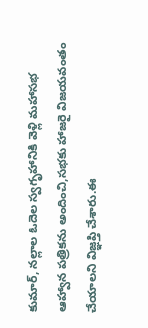కుమార్, నల్లాల ఓదెల స్వగృహానికి వెళ్లి మహాసభ ఆహ్వాన పత్రికను అందించి,సభకు హాజరై విజయవంతం చేయాలని విజ్ఞప్తి చేశారు.ఈ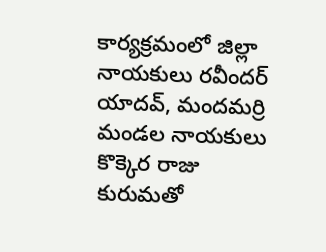కార్యక్రమంలో జిల్లా నాయకులు రవీందర్ యాదవ్, మందమర్రి మండల నాయకులు కొక్కెర రాజు కురుమతో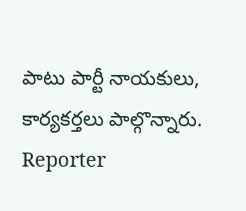పాటు పార్టీ నాయకులు, కార్యకర్తలు పాల్గొన్నారు.
Reporter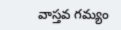వాస్తవ గమ్యం